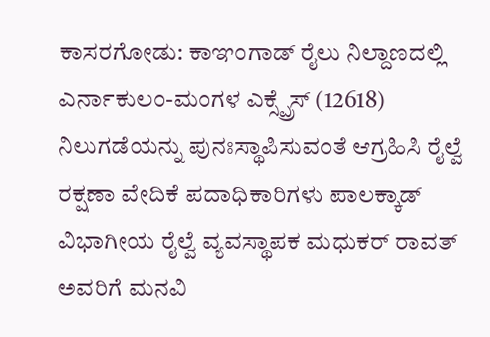ಕಾಸರಗೋಡು: ಕಾಞಂಗಾಡ್ ರೈಲು ನಿಲ್ದಾಣದಲ್ಲಿ ಎರ್ನಾಕುಲಂ-ಮಂಗಳ ಎಕ್ಸ್ಪ್ರೆಸ್ (12618) ನಿಲುಗಡೆಯನ್ನು ಪುನಃಸ್ಥಾಪಿಸುವಂತೆ ಆಗ್ರಹಿಸಿ ರೈಲ್ವೆ ರಕ್ಷಣಾ ವೇದಿಕೆ ಪದಾಧಿಕಾರಿಗಳು ಪಾಲಕ್ಕಾಡ್ ವಿಭಾಗೀಯ ರೈಲ್ವೆ ವ್ಯವಸ್ಥಾಪಕ ಮಧುಕರ್ ರಾವತ್ ಅವರಿಗೆ ಮನವಿ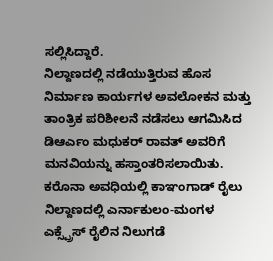ಸಲ್ಲಿಸಿದ್ದಾರೆ.
ನಿಲ್ದಾಣದಲ್ಲಿ ನಡೆಯುತ್ತಿರುವ ಹೊಸ ನಿರ್ಮಾಣ ಕಾರ್ಯಗಳ ಅವಲೋಕನ ಮತ್ತು ತಾಂತ್ರಿಕ ಪರಿಶೀಲನೆ ನಡೆಸಲು ಆಗಮಿಸಿದ ಡಿಆರ್ಎಂ ಮಧುಕರ್ ರಾವತ್ ಅವರಿಗೆ ಮನವಿಯನ್ನು ಹಸ್ತಾಂತರಿಸಲಾಯಿತು. ಕರೊನಾ ಅವಧಿಯಲ್ಲಿ ಕಾಞಂಗಾಡ್ ರೈಲು ನಿಲ್ದಾಣದಲ್ಲಿ ಎರ್ನಾಕುಲಂ-ಮಂಗಳ ಎಕ್ಸ್ಪ್ರೆಸ್ ರೈಲಿನ ನಿಲುಗಡೆ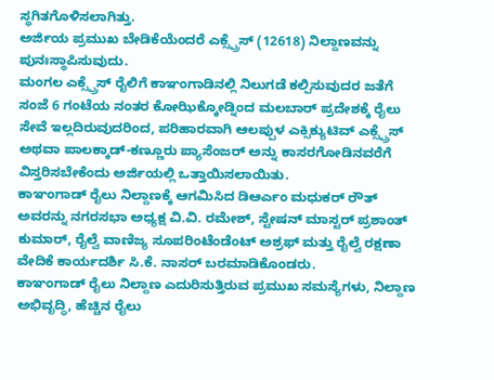ಸ್ಥಗಿತಗೊಳಿಸಲಾಗಿತ್ತು.
ಅರ್ಜಿಯ ಪ್ರಮುಖ ಬೇಡಿಕೆಯೆಂದರೆ ಎಕ್ಸ್ಪ್ರೆಸ್ (12618) ನಿಲ್ದಾಣವನ್ನು ಪುನಃಸ್ಥಾಪಿಸುವುದು.
ಮಂಗಲ ಎಕ್ಸ್ಪ್ರೆಸ್ ರೈಲಿಗೆ ಕಾಞಂಗಾಡಿನಲ್ಲಿ ನಿಲುಗಡೆ ಕಲ್ಪಿಸುವುದರ ಜತೆಗೆ ಸಂಜೆ 6 ಗಂಟೆಯ ನಂತರ ಕೋಝಿಕ್ಕೋಡ್ನಿಂದ ಮಲಬಾರ್ ಪ್ರದೇಶಕ್ಕೆ ರೈಲು ಸೇವೆ ಇಲ್ಲದಿರುವುದರಿಂದ, ಪರಿಹಾರವಾಗಿ ಆಲಪ್ಪುಳ ಎಕ್ಸಿಕ್ಯುಟಿವ್ ಎಕ್ಸ್ಪ್ರೆಸ್ ಅಥವಾ ಪಾಲಕ್ಕಾಡ್-ಕಣ್ಣೂರು ಪ್ಯಾಸೆಂಜರ್ ಅನ್ನು ಕಾಸರಗೋಡಿನವರೆಗೆ ವಿಸ್ತರಿಸಬೇಕೆಂದು ಅರ್ಜಿಯಲ್ಲಿ ಒತ್ತಾಯಿಸಲಾಯಿತು.
ಕಾಞಂಗಾಡ್ ರೈಲು ನಿಲ್ದಾಣಕ್ಕೆ ಆಗಮಿಸಿದ ಡಿಆರ್ಎಂ ಮಧುಕರ್ ರೌತ್ ಅವರನ್ನು ನಗರಸಭಾ ಅಧ್ಯಕ್ಷ ವಿ.ವಿ. ರಮೇಶ್, ಸ್ಟೇಷನ್ ಮಾಸ್ಟರ್ ಪ್ರಶಾಂತ್ ಕುಮಾರ್, ರೈಲ್ವೆ ವಾಣಿಜ್ಯ ಸೂಪರಿಂಟೆಂಡೆಂಟ್ ಅಶ್ರಫ್ ಮತ್ತು ರೈಲ್ವೆ ರಕ್ಷಣಾ ವೇದಿಕೆ ಕಾರ್ಯದರ್ಶಿ ಸಿ.ಕೆ. ನಾಸರ್ ಬರಮಾಡಿಕೊಂಡರು.
ಕಾಞಂಗಾಡ್ ರೈಲು ನಿಲ್ದಾಣ ಎದುರಿಸುತ್ತಿರುವ ಪ್ರಮುಖ ಸಮಸ್ಯೆಗಳು, ನಿಲ್ದಾಣ ಅಭಿವೃದ್ಧಿ, ಹೆಚ್ಚಿನ ರೈಲು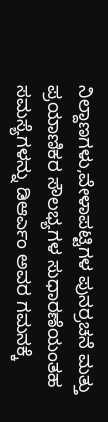ನಿಲ್ದಾಣಗಳು,ವೇಳಾಪಟ್ಟಿಗಳ ಪುನರ್ರಚನೆ ಮತ್ತು ಪ್ರಯಾಣಿಕರ ಸೌಲಭ್ಯಗಳ ಸುಧಾರಣೆಯಂತಹ ಸಮಸ್ಯೆಗಳನ್ನು ಡಿಆರ್ಎಂ ಅವರ ಗಮನಕ್ಕೆ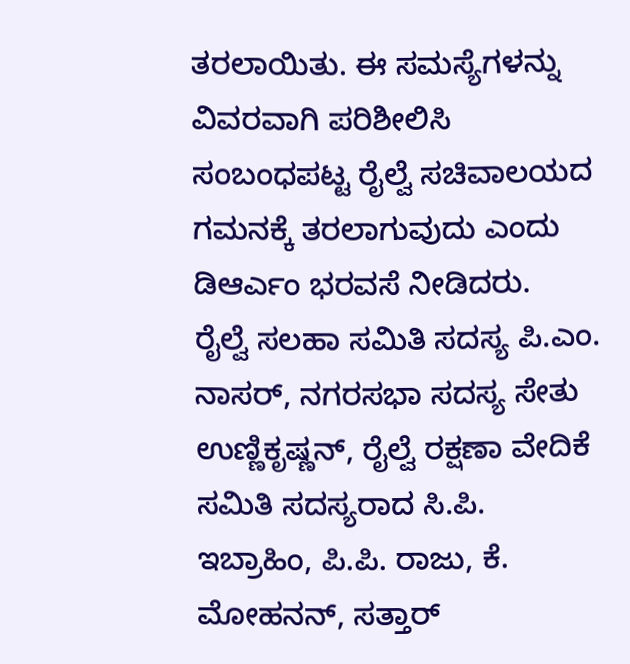ತರಲಾಯಿತು. ಈ ಸಮಸ್ಯೆಗಳನ್ನು ವಿವರವಾಗಿ ಪರಿಶೀಲಿಸಿ ಸಂಬಂಧಪಟ್ಟ ರೈಲ್ವೆ ಸಚಿವಾಲಯದ ಗಮನಕ್ಕೆ ತರಲಾಗುವುದು ಎಂದು ಡಿಆರ್ಎಂ ಭರವಸೆ ನೀಡಿದರು.
ರೈಲ್ವೆ ಸಲಹಾ ಸಮಿತಿ ಸದಸ್ಯ ಪಿ.ಎಂ. ನಾಸರ್, ನಗರಸಭಾ ಸದಸ್ಯ ಸೇತು ಉಣ್ಣಿಕೃಷ್ಣನ್, ರೈಲ್ವೆ ರಕ್ಷಣಾ ವೇದಿಕೆ ಸಮಿತಿ ಸದಸ್ಯರಾದ ಸಿ.ಪಿ. ಇಬ್ರಾಹಿಂ, ಪಿ.ಪಿ. ರಾಜು, ಕೆ. ಮೋಹನನ್, ಸತ್ತಾರ್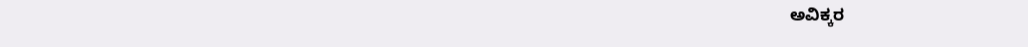ಅವಿಕ್ಕರ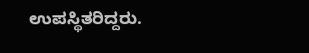ಉಪಸ್ಥಿತರಿದ್ದರು.